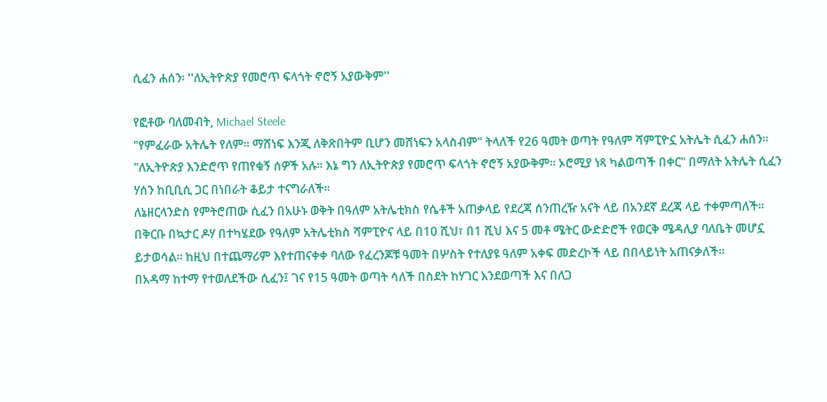ሲፈን ሐሰን፡ ''ለኢትዮጵያ የመሮጥ ፍላጎት ኖሮኝ አያውቅም''

የፎቶው ባለመብት, Michael Steele
"የምፈራው አትሌት የለም። ማሸነፍ እንጂ ለቅጽበትም ቢሆን መሸነፍን አላስብም" ትላለች የ26 ዓመት ወጣት የዓለም ሻምፒዮኗ አትሌት ሲፈን ሐሰን።
"ለኢትዮጵያ እንድሮጥ የጠየቁኝ ሰዎች አሉ። እኔ ግን ለኢትዮጵያ የመሮጥ ፍላጎት ኖሮኝ አያውቅም። ኦሮሚያ ነጻ ካልወጣች በቀር" በማለት አትሌት ሲፈን ሃሰን ከቢቢሲ ጋር በነበራት ቆይታ ተናግራለች።
ለኔዘርላንድስ የምትሮጠው ሲፈን በአሁኑ ወቅት በዓለም አትሌቲክስ የሴቶች አጠቃላይ የደረጃ ሰንጠረዥ አናት ላይ በአንደኛ ደረጃ ላይ ተቀምጣለች።
በቅርቡ በኳታር ዶሃ በተካሄደው የዓለም አትሌቲክስ ሻምፒዮና ላይ በ10 ሺህ፣ በ1 ሺህ እና 5 መቶ ሜትር ውድድሮች የወርቅ ሜዳሊያ ባለቤት መሆኗ ይታወሳል። ከዚህ በተጨማሪም እየተጠናቀቀ ባለው የፈረንጆቹ ዓመት በሦስት የተለያዩ ዓለም አቀፍ መድረኮች ላይ በበላይነት አጠናቃለች።
በአዳማ ከተማ የተወለደችው ሲፈን፤ ገና የ15 ዓመት ወጣት ሳለች በስደት ከሃገር እንደወጣች እና በለጋ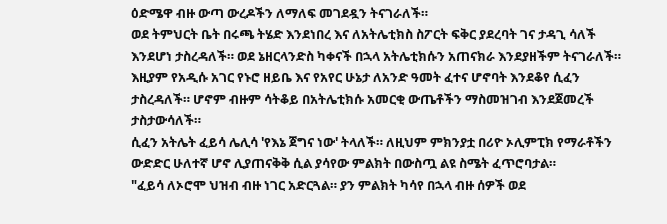ዕድሜዋ ብዙ ውጣ ውረዶችን ለማለፍ መገደዷን ትናገራለች።
ወደ ትምህርት ቤት በሩጫ ትሄድ እንደነበረ እና ለአትሌቲክስ ስፖርት ፍቅር ያደረባት ገና ታዳጊ ሳለች እንደሆነ ታስረዳለች። ወደ ኔዘርላንድስ ካቀናች በኋላ አትሌቲክሱን አጠናክራ እንደያዘችም ትናገራለች።
እዚያም የአዲሱ አገር የኑሮ ዘይቤ እና የአየር ሁኔታ ለአንድ ዓመት ፈተና ሆኖባት እንደቆየ ሲፈን ታስረዳለች። ሆኖም ብዙም ሳትቆይ በአትሌቲክሱ አመርቂ ውጤቶችን ማስመዝገብ እንደጀመረች ታስታውሳለች።
ሲፈን አትሌት ፈይሳ ሌሊሳ 'የእኔ ጀግና ነው' ትላለች። ለዚህም ምክንያቷ በሪዮ ኦሊምፒክ የማራቶችን ውድድር ሁለተኛ ሆኖ ሊያጠናቅቅ ሲል ያሳየው ምልክት በውስጧ ልዩ ስሜት ፈጥሮባታል።
"ፈይሳ ለኦሮሞ ህዝብ ብዙ ነገር አድርጓል። ያን ምልክት ካሳየ በኋላ ብዙ ሰዎች ወደ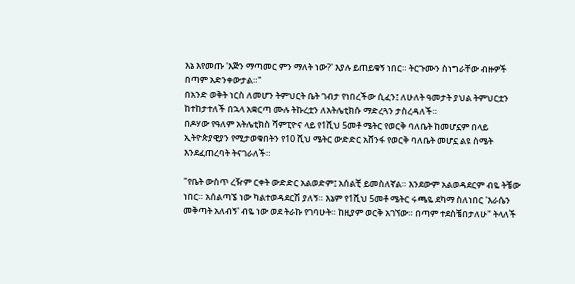እኔ እየመጡ 'እጅን ማጣመር ምን ማለት ነው?' እያሉ ይጠይቁኝ ነበር። ትርጉሙን ስነግራቸው ብዙዎች በጣም አድንቀውታል።"
በአንድ ወቅት ነርስ ለመሆን ትምህርት ቤት ገብታ የነበረችው ሲፈን፤ ለሁለት ዓመታት ያህል ትምህርቷን ከተከታተለች በኋላ አቋርጣ ሙሉ ትኩረቷን ለአትሌቲክሱ ማድረጓን ታስረዳለች።
በዶሃው የዓለም አትሌቲክስ ሻምፒዮና ላይ የ1ሺህ 5መቶ ሜትር የወርቅ ባለቤት ከመሆኗም በላይ ኢትዮጵያዊያን የሚታወቁበትን የ10 ሺህ ሜትር ውድድር አሸንፋ የወርቅ ባለቤት መሆኗ ልዩ ስሜት እንደፈጠረባት ትናገራለች።

"የቤት ውስጥ ረዥም ርቀት ውድድር አልወድም፤ አሰልቺ ይመስለኛል። እንደውም አልወዳደርም ብዬ ትቼው ነበር። አሰልጣኜ ነው ካልተወዳደርሽ ያለኝ። እኔም የ1ሺህ 5መቶ ሜትር ሩጫዬ ደካማ ስለነበር 'እራሴን መቅጣት አለብኝ' ብዬ ነው ወደ ትራኩ የገባሁት። ከዚያም ወርቅ አገኘው። በጣም ተደስቼበታለሁ" ትላለች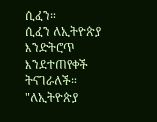ሲፈን።
ሲፈን ለኢትዮጵያ እንድትሮጥ እንደተጠየቀች ትናገራለች። "ለኢትዮጵያ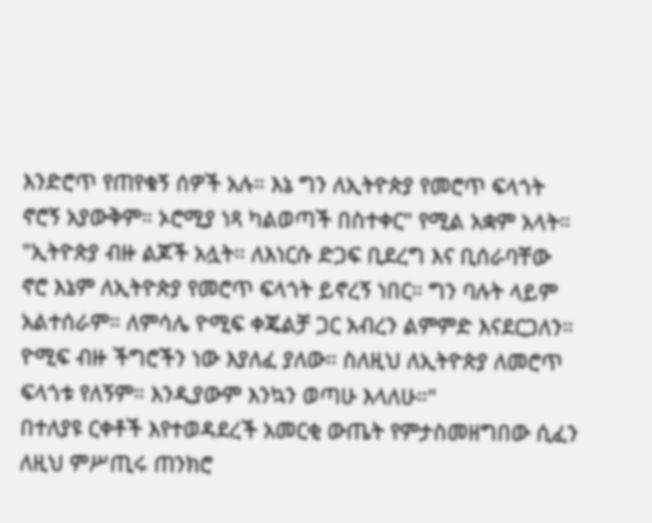እንድሮጥ የጠየቁኝ ሰዎች አሉ። እኔ ግን ለኢትዮጵያ የመሮጥ ፍላጎት ኖሮኝ አያውቅም። ኦሮሚያ ነጻ ካልወጣች በስተቀር" የሚል አቋም አላት።
"ኢትዮጵያ ብዙ ልጆች አሏት። ለእነርሱ ድጋፍ ቢደረግ እና ቢሰራባቸው ኖሮ እኔም ለኢትዮጵያ የመሮጥ ፍላጎት ይኖረኝ ነበር። ግን ባሉት ላይም አልተሰራም። ለምሳሌ ዮሚፍ ቀጄልቻ ጋር አብረን ልምምድ እናደርጋለን። ዮሚፍ ብዙ ችግሮችን ነው እያለፈ ያለው። ስለዚህ ለኢትዮጵያ ለመሮጥ ፍላጎቱ የለኝም። እንዲያውም እንኳን ወጣሁ እላለሁ።"
በተለያዩ ርቀቶች እየተወዳደረች አመርቂ ውጤት የምታስመዘግበው ሲፈን ለዚህ ምሥጢሩ ጠንክሮ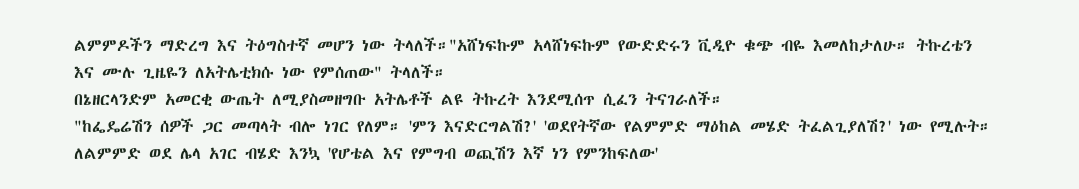ልምምዶችን ማድረግ እና ትዕግስተኛ መሆን ነው ትላለች።"አሸነፍኩም አላሸነፍኩም የውድድሩን ቪዲዮ ቁጭ ብዬ እመለከታለሁ። ትኩረቴን እና ሙሉ ጊዜዬን ለአትሌቲክሱ ነው የምሰጠው" ትላለች።
በኔዘርላንድም አመርቂ ውጤት ለሚያስመዘግቡ አትሌቶች ልዩ ትኩረት እንደሚሰጥ ሲፈን ትናገራለች።
"ከፌዴሬሽን ሰዎች ጋር መጣላት ብሎ ነገር የለም። 'ምን እናድርግልሽ?' 'ወደየትኛው የልምምድ ማዕከል መሄድ ትፈልጊያለሽ?' ነው የሚሉት። ለልምምድ ወደ ሌላ አገር ብሄድ እንኳ 'የሆቴል እና የምግብ ወጪሽን እኛ ነን የምንከፍለው'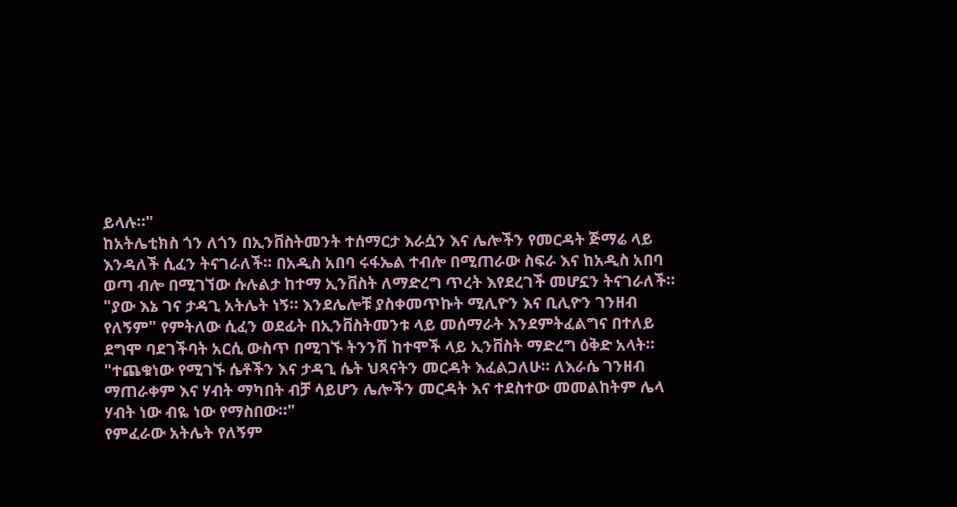ይላሉ።"
ከአትሌቲክስ ጎን ለጎን በኢንቨስትመንት ተሰማርታ እራሷን እና ሌሎችን የመርዳት ጅማሬ ላይ እንዳለች ሲፈን ትናገራለች። በአዲስ አበባ ሩፋኤል ተብሎ በሚጠራው ስፍራ እና ከአዲስ አበባ ወጣ ብሎ በሚገኘው ሱሉልታ ከተማ ኢንቨስት ለማድረግ ጥረት እየደረገች መሆኗን ትናገራለች።
"ያው እኔ ገና ታዳጊ አትሌት ነኝ። እንደሌሎቹ ያስቀመጥኩት ሚሊዮን እና ቢሊዮን ገንዘብ የለኝም" የምትለው ሲፈን ወደፊት በኢንቨስትመንቱ ላይ መሰማራት እንደምትፈልግና በተለይ ደግሞ ባደገችባት አርሲ ውስጥ በሚገኙ ትንንሽ ከተሞች ላይ ኢንቨስት ማድረግ ዕቅድ አላት።
"ተጨቁነው የሚገኙ ሴቶችን እና ታዳጊ ሴት ህጻናትን መርዳት እፈልጋለሁ። ለእራሴ ገንዘብ ማጠራቀም እና ሃብት ማካበት ብቻ ሳይሆን ሌሎችን መርዳት እና ተደስተው መመልከትም ሌላ ሃብት ነው ብዬ ነው የማስበው።"
የምፈራው አትሌት የለኝም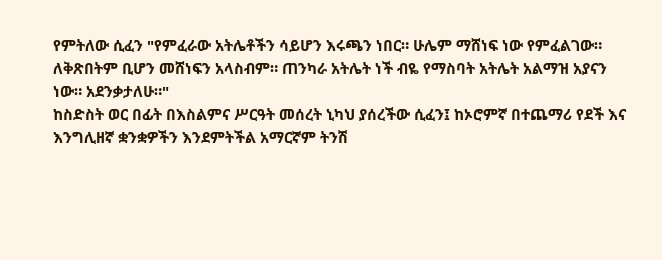የምትለው ሲፈን "የምፈራው አትሌቶችን ሳይሆን እሩጫን ነበር። ሁሌም ማሸነፍ ነው የምፈልገው። ለቅጽበትም ቢሆን መሸነፍን አላስብም። ጠንካራ አትሌት ነች ብዬ የማስባት አትሌት አልማዝ አያናን ነው። አደንቃታለሁ።"
ከስድስት ወር በፊት በእስልምና ሥርዓት መሰረት ኒካህ ያሰረችው ሲፈን፤ ከኦሮምኛ በተጨማሪ የደች እና እንግሊዘኛ ቋንቋዎችን እንደምትችል አማርኛም ትንሽ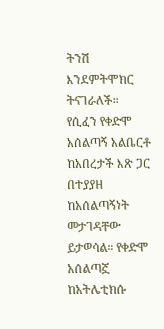ትንሽ እንደምትሞክር ትናገራለች።
የሲፈን የቀድሞ አሰልጣኝ አልቤርቶ ከአበረታች እጽ ጋር በተያያዘ ከአሰልጣኝነት መታገዳቸው ይታወሳል። የቀድሞ አሰልጣኟ ከአትሌቲክሱ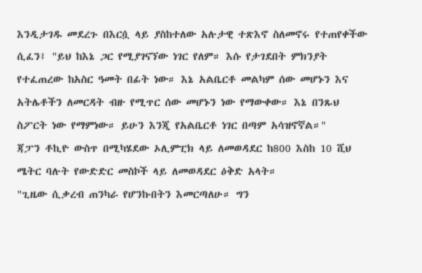እንዲታገዱ መደረጉ በእርሷ ላይ ያስከተለው አሉታዊ ተጽእኖ ስለመኖሩ የተጠየቀችው ሲፈን፤ "ይህ ከእኔ ጋር የሚያገናኘው ነገር የለም። እሱ የታገደበት ምክንያት የተፈጠረው ከአስር ዓመት በፊት ነው። እኔ አልቤርቶ መልካም ሰው መሆኑን እና አትሌቶችን ለመርዳት ብዙ የሚጥር ሰው መሆኑን ነው የማውቀው። እኔ በንጹህ ስፖርት ነው የማምነው። ይሁን እንጂ የአልቤርቶ ነገር በጣም አሳዝኖኛል።"
ጃፓን ቶኪዮ ውስጥ በሚካሄደው ኦሊምፒክ ላይ ለመወዳደር ከ800 እስከ 10 ሺህ ሜትር ባሉት የውድድር መስኮች ላይ ለመወዳደር ዕቅድ አላት።
"ጊዜው ሲቃረብ ጠንካራ የሆንኩበትን እመርጣለሁ። ግን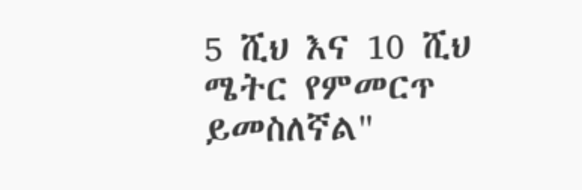5 ሺህ እና 10 ሺህ ሜትር የምመርጥ ይመስለኛል"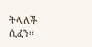ትላለች ሲፈን።